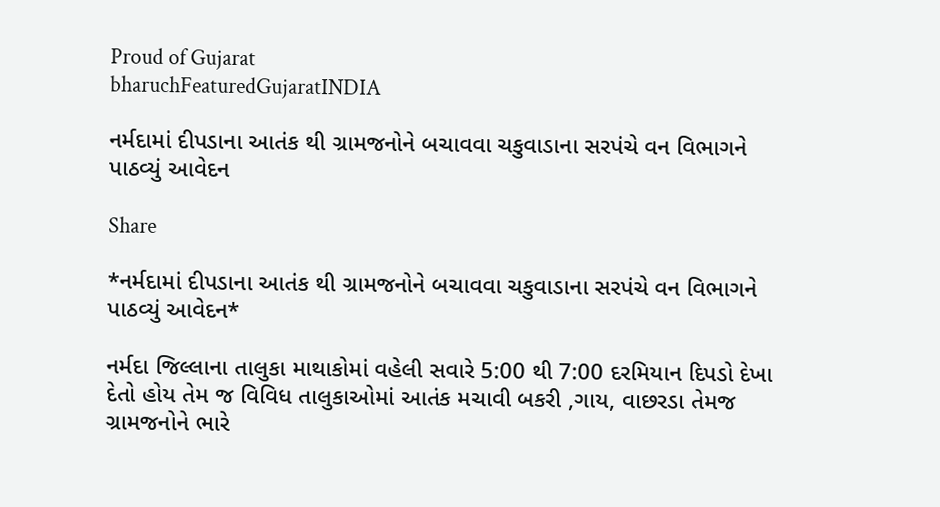Proud of Gujarat
bharuchFeaturedGujaratINDIA

નર્મદામાં દીપડાના આતંક થી ગ્રામજનોને બચાવવા ચકુવાડાના સરપંચે વન વિભાગને પાઠવ્યું આવેદન

Share

*નર્મદામાં દીપડાના આતંક થી ગ્રામજનોને બચાવવા ચકુવાડાના સરપંચે વન વિભાગને પાઠવ્યું આવેદન*

નર્મદા જિલ્લાના તાલુકા માથાકોમાં વહેલી સવારે 5:00 થી 7:00 દરમિયાન દિપડો દેખા દેતો હોય તેમ જ વિવિધ તાલુકાઓમાં આતંક મચાવી બકરી ,ગાય, વાછરડા તેમજ ગ્રામજનોને ભારે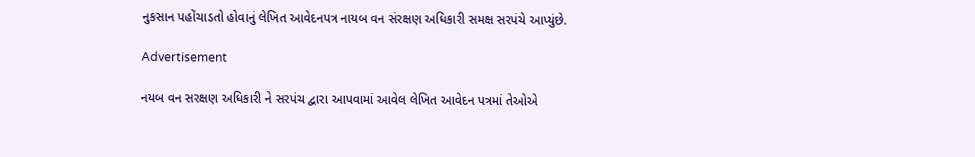નુકસાન પહોંચાડતો હોવાનું લેખિત આવેદનપત્ર નાયબ વન સંરક્ષણ અધિકારી સમક્ષ સરપંચે આપ્યુંછે.

Advertisement

નયબ વન સરક્ષણ અધિકારી ને સરપંચ દ્વારા આપવામાં આવેલ લેખિત આવેદન પત્રમાં તેઓએ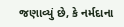જણાવ્યું છે, કે નર્મદાના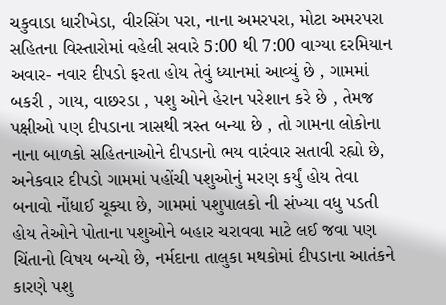ચકુવાડા ધારીખેડા, વીરસિંગ પરા, નાના અમરપરા, મોટા અમરપરા સહિતના વિસ્તારોમાં વહેલી સવારે 5:00 થી 7:00 વાગ્યા દરમિયાન અવાર- નવાર દીપડો ફરતા હોય તેવું ધ્યાનમાં આવ્યું છે , ગામમાં બકરી , ગાય, વાછરડા , પશુ ઓને હેરાન પરેશાન કરે છે , તેમજ પક્ષીઓ પણ દીપડાના ત્રાસથી ત્રસ્ત બન્યા છે , તો ગામના લોકોના નાના બાળકો સહિતનાઓને દીપડાનો ભય વારંવાર સતાવી રહ્યો છે, અનેકવાર દીપડો ગામમાં પહોંચી પશુઓનું મરણ કર્યું હોય તેવા બનાવો નોંધાઈ ચૂક્યા છે, ગામમાં પશુપાલકો ની સંખ્યા વધુ પડતી હોય તેઓને પોતાના પશુઓને બહાર ચરાવવા માટે લઈ જવા પણ ચિંતાનો વિષય બન્યો છે, નર્મદાના તાલુકા મથકોમાં દીપડાના આતંકને કારણે પશુ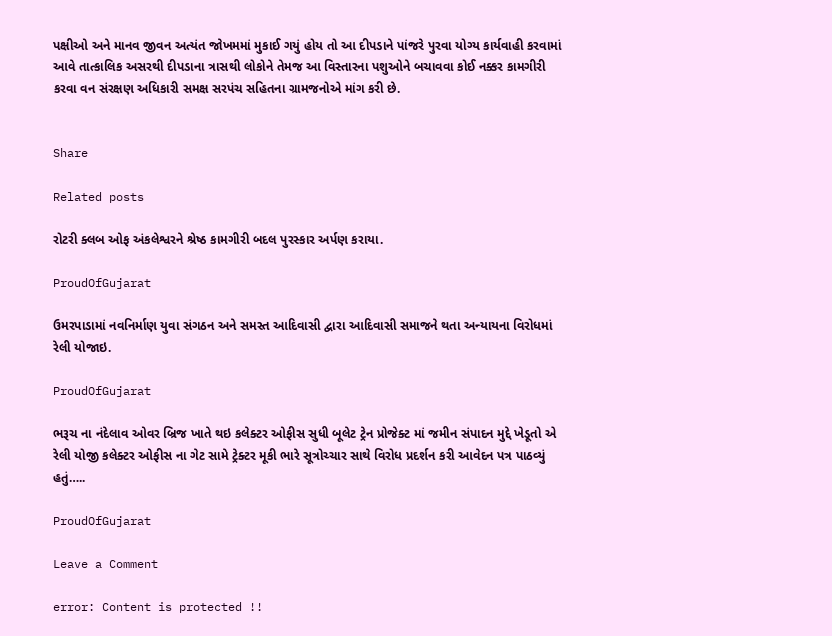પક્ષીઓ અને માનવ જીવન અત્યંત જોખમમાં મુકાઈ ગયું હોય તો આ દીપડાને પાંજરે પુરવા યોગ્ય કાર્યવાહી કરવામાં આવે તાત્કાલિક અસરથી દીપડાના ત્રાસથી લોકોને તેમજ આ વિસ્તારના પશુઓને બચાવવા કોઈ નક્કર કામગીરી કરવા વન સંરક્ષણ અધિકારી સમક્ષ સરપંચ સહિતના ગ્રામજનોએ માંગ કરી છે.


Share

Related posts

રોટરી ક્લબ ઓફ અંકલેશ્વરને શ્રેષ્ઠ કામગીરી બદલ પુરસ્કાર અર્પણ કરાયા.

ProudOfGujarat

ઉમરપાડામાં નવનિર્માણ યુવા સંગઠન અને સમસ્ત આદિવાસી દ્વારા આદિવાસી સમાજને થતા અન્યાયના વિરોધમાં રેલી યોજાઇ.

ProudOfGujarat

ભરૂચ ના નંદેલાવ ઓવર બ્રિજ ખાતે થઇ કલેક્ટર ઓફીસ સુધી બૂલેટ ટ્રેન પ્રોજેક્ટ માં જમીન સંપાદન મુદ્દે ખેડૂતો એ રેલી યોજી કલેક્ટર ઓફીસ ના ગેટ સામે ટ્રેક્ટર મૂકી ભારે સૂત્રોચ્ચાર સાથે વિરોધ પ્રદર્શન કરી આવેદન પત્ર પાઠવ્યું હતું…..

ProudOfGujarat

Leave a Comment

error: Content is protected !!